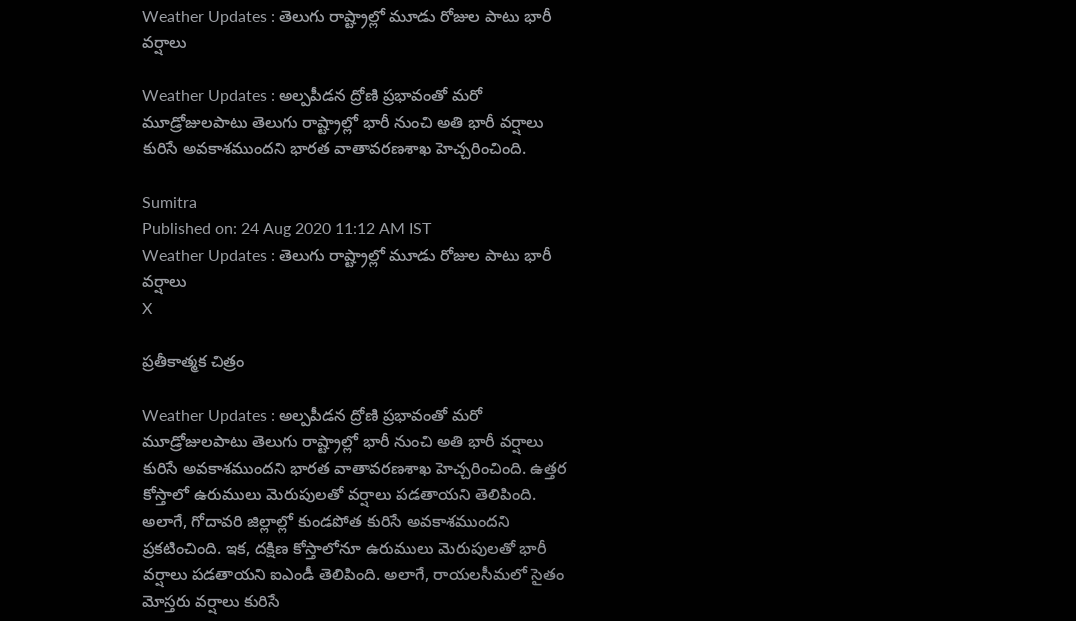Weather Updates : తెలుగు రాష్ట్రాల్లో మూడు రోజుల పాటు భారీ వర్షాలు

Weather Updates : అల్పపీడన ద్రోణి ప్రభావంతో మరో మూడ్రోజులపాటు తెలుగు రాష్ట్రాల్లో భారీ నుంచి అతి భారీ వర్షాలు కురిసే అవకాశముందని భారత వాతావరణశాఖ హెచ్చరించింది.

Sumitra
Published on: 24 Aug 2020 11:12 AM IST
Weather Updates : తెలుగు రాష్ట్రాల్లో మూడు రోజుల పాటు భారీ వర్షాలు
X

ప్రతీకాత్మక చిత్రం

Weather Updates : అల్పపీడన ద్రోణి ప్రభావంతో మరో మూడ్రోజులపాటు తెలుగు రాష్ట్రాల్లో భారీ నుంచి అతి భారీ వర్షాలు కురిసే అవకాశముందని భారత వాతావరణశాఖ హెచ్చరించింది. ఉత్తర కోస్తాలో ఉరుములు మెరుపులతో వర్షాలు పడతాయని తెలిపింది. అలాగే, గోదావరి జిల్లాల్లో కుండపోత కురిసే అవకాశముందని ప్రకటించింది. ఇక, దక్షిణ కోస్తాలోనూ ఉరుములు మెరుపులతో భారీ వర్షాలు పడతాయని ఐఎండీ తెలిపింది. అలాగే, రాయలసీమలో సైతం మోస్తరు వర్షాలు కురిసే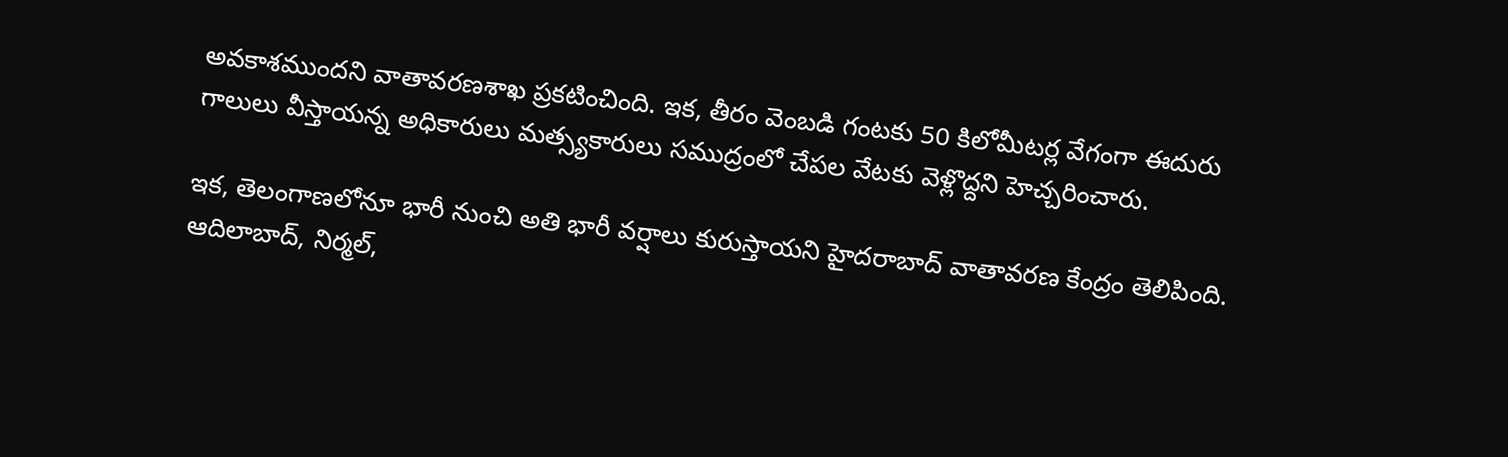అవకాశముందని వాతావరణశాఖ ప్రకటించింది. ఇక, తీరం వెంబడి గంటకు 50 కిలోమీటర్ల వేగంగా ఈదురు గాలులు వీస్తాయన్న అధికారులు మత్స్యకారులు సముద్రంలో చేపల వేటకు వెళ్లొద్దని హెచ్చరించారు.

ఇక, తెలంగాణలోనూ భారీ నుంచి అతి భారీ వర్షాలు కురుస్తాయని హైదరాబాద్ వాతావరణ కేంద్రం తెలిపింది. ఆదిలాబాద్, నిర్మల్,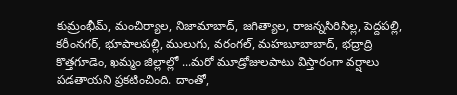కుమ్రంభీమ్‌‌, మంచిర్యాల, నిజామాబాద్, జగిత్యాల, రాజన్నసిరిసిల్ల, పెద్దపల్లి, కరీంనగర్, భూపాలపల్లి, ములుగు, వరంగల్‌, మ‌హ‌బూబాబాద్, భద్రాద్రి కొత్తగూడెం, ఖమ్మం జిల్లాల్లో ...మరో మూడ్రోజులపాటు విస్తారంగా వర్షాలు పడతాయని ప్రకటించింది. దాంతో,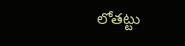లోతట్టు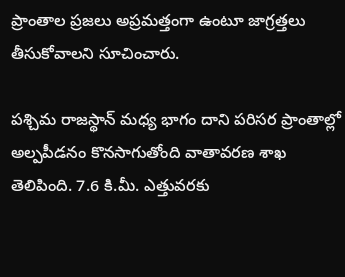ప్రాంతాల ప్రజలు అప్రమత్తంగా ఉంటూ జాగ్రత్తలు తీసుకోవాలని సూచించారు.

పశ్చిమ రాజస్థాన్ మధ్య భాగం దాని పరిసర ప్రాంతాల్లో అల్పపీడనం కొనసాగుతోంది వాతావరణ శాఖ తెలిపింది. 7.6 కి.మీ. ఎత్తువరకు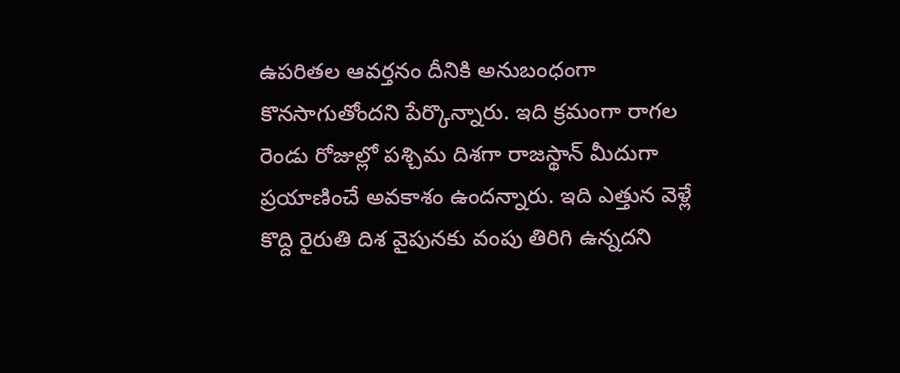ఉపరితల ఆవర్తనం దీనికి అనుబంధంగా కొనసాగుతోందని పేర్కొన్నారు. ఇది క్రమంగా రాగల రెండు రోజుల్లో పశ్చిమ దిశగా రాజస్థాన్ మీదుగా ప్రయాణించే అవకాశం ఉందన్నారు. ఇది ఎత్తున వెళ్లే కొద్ది రైరుతి దిశ వైపునకు వంపు తిరిగి ఉన్నదని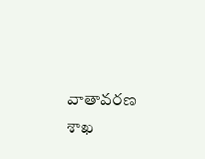వాతావరణ శాఖ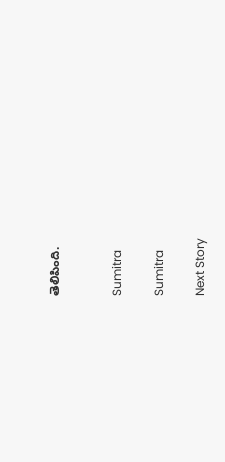తెలిపింది.


Sumitra

Sumitra

Next Story